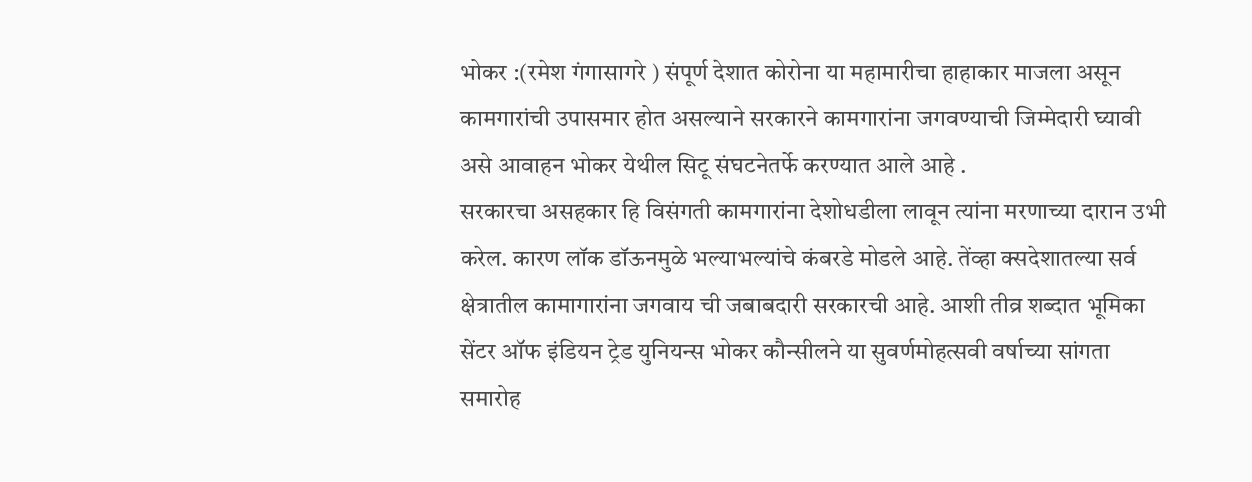भोकर :(रमेश गंगासागरे ) संपूर्ण देशात कोरोना या महामारीचा हाहाकार माजला असून कामगारांची उपासमार होत असल्याने सरकारने कामगारांना जगवण्याची जिम्मेदारी घ्यावी असे आवाहन भोकर येथील सिटू संघटनेतर्फे करण्यात आले आहे .
सरकारचा असहकार हि विसंगती कामगारांना देशोधडीला लावून त्यांना मरणाच्या दारान उभी करेल. कारण लॉक डॉऊनमुळे भल्याभल्यांचे कंबरडे मोडले आहे. तेंव्हा क्सदेशातल्या सर्व क्षेत्रातील कामागारांना जगवाय ची जबाबदारी सरकारची आहे. आशी तीव्र शब्दात भूमिका सेंटर ऑफ इंडियन ट्रेड युनियन्स भोकर कौन्सीलने या सुवर्णमोहत्सवी वर्षाच्या सांगता समारोह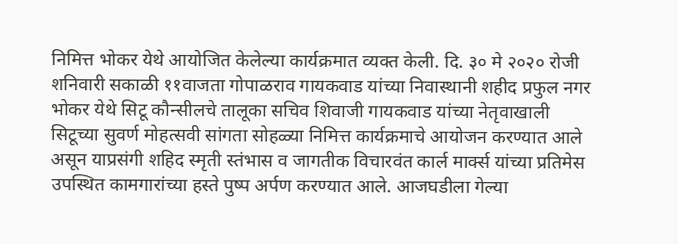निमित्त भोकर येथे आयोजित केलेल्या कार्यक्रमात व्यक्त केली. दि. ३० मे २०२० रोजी शनिवारी सकाळी ११वाजता गोपाळराव गायकवाड यांच्या निवास्थानी शहीद प्रफुल नगर भोकर येथे सिटू कौन्सीलचे तालूका सचिव शिवाजी गायकवाड यांच्या नेतृवाखाली सिटूच्या सुवर्ण मोहत्सवी सांगता सोहळ्या निमित्त कार्यक्रमाचे आयोजन करण्यात आले असून याप्रसंगी शहिद स्मृती स्तंभास व जागतीक विचारवंत कार्ल मार्क्स यांच्या प्रतिमेस उपस्थित कामगारांच्या हस्ते पुष्प अर्पण करण्यात आले. आजघडीला गेल्या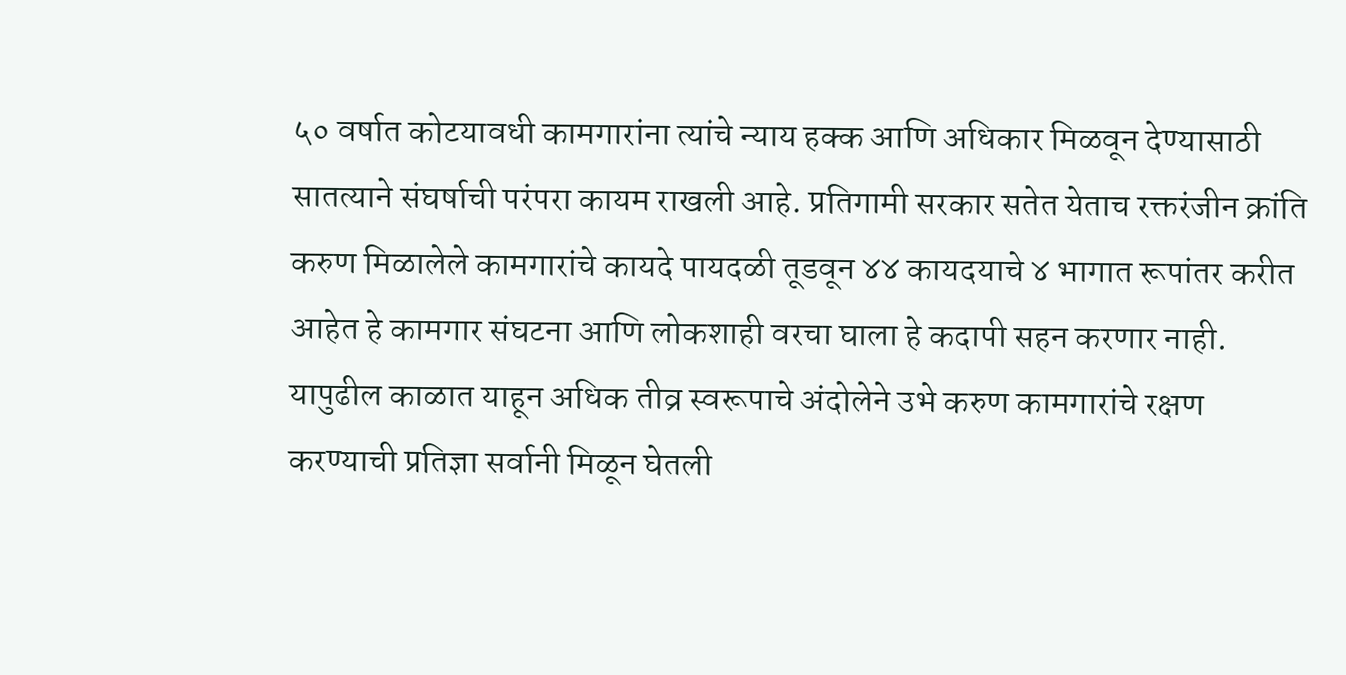५० वर्षात कोटयावधी कामगारांना त्यांचे न्याय हक्क आणि अधिकार मिळवून देण्यासाठी सातत्याने संघर्षाची परंपरा कायम राखली आहे. प्रतिगामी सरकार सतेत येताच रक्तरंजीन क्रांति करुण मिळालेले कामगारांचे कायदे पायदळी तूडवून ४४ कायदयाचे ४ भागात रूपांतर करीत आहेत हे कामगार संघटना आणि लोकशाही वरचा घाला हे कदापी सहन करणार नाही. यापुढील काळात याहून अधिक तीव्र स्वरूपाचे अंदोलेने उभे करुण कामगारांचे रक्षण करण्याची प्रतिज्ञा सर्वानी मिळून घेतली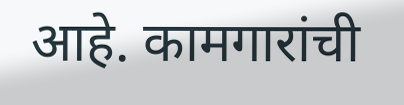आहे. कामगारांची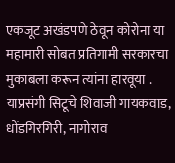एकजूट अखंडपणे ठेवून कोरोना या महामारी सोबत प्रतिगामी सरकारचा मुकाबला करून त्यांना हारवूया . याप्रसंगी सिटूचे शिवाजी गायकवाड, धोंडगिरगिरी, नागोराव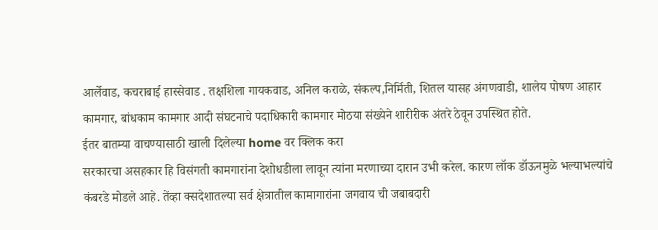आर्लेवाड, कचराबाई हास्सेवाड . तक्षशिला गायकवाड, अनिल कराळे, संकल्प,निर्मिती, शितल यासह अंगणवाडी, शालेय पोषण आहार कामगार, बांधकाम कामगार आदी संघटनाचे पदाधिकारी कामगार मोठया संख्येने शारीरीक अंतरे ठेवून उपस्थित होते.
ईतर बातम्या वाचण्यासाठी खाली दिलेल्या home वर क्लिक करा
सरकारचा असहकार हि विसंगती कामगारांना देशोधडीला लावून त्यांना मरणाच्या दारान उभी करेल. कारण लॉक डॉऊनमुळे भल्याभल्यांचे कंबरडे मोडले आहे. तेंव्हा क्सदेशातल्या सर्व क्षेत्रातील कामागारांना जगवाय ची जबाबदारी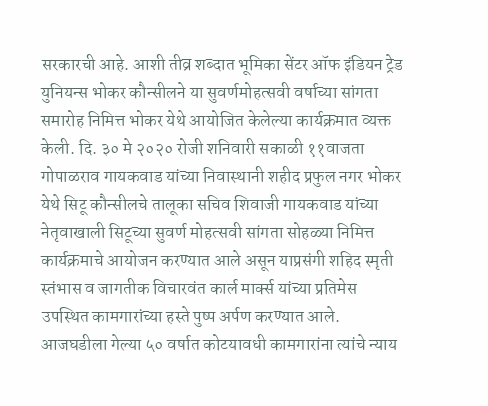सरकारची आहे. आशी तीव्र शब्दात भूमिका सेंटर ऑफ इंडियन ट्रेड युनियन्स भोकर कौन्सीलने या सुवर्णमोहत्सवी वर्षाच्या सांगता समारोह निमित्त भोकर येथे आयोजित केलेल्या कार्यक्रमात व्यक्त केली. दि. ३० मे २०२० रोजी शनिवारी सकाळी ११वाजता गोपाळराव गायकवाड यांच्या निवास्थानी शहीद प्रफुल नगर भोकर येथे सिटू कौन्सीलचे तालूका सचिव शिवाजी गायकवाड यांच्या नेतृवाखाली सिटूच्या सुवर्ण मोहत्सवी सांगता सोहळ्या निमित्त कार्यक्रमाचे आयोजन करण्यात आले असून याप्रसंगी शहिद स्मृती स्तंभास व जागतीक विचारवंत कार्ल मार्क्स यांच्या प्रतिमेस उपस्थित कामगारांच्या हस्ते पुष्प अर्पण करण्यात आले. आजघडीला गेल्या ५० वर्षात कोटयावधी कामगारांना त्यांचे न्याय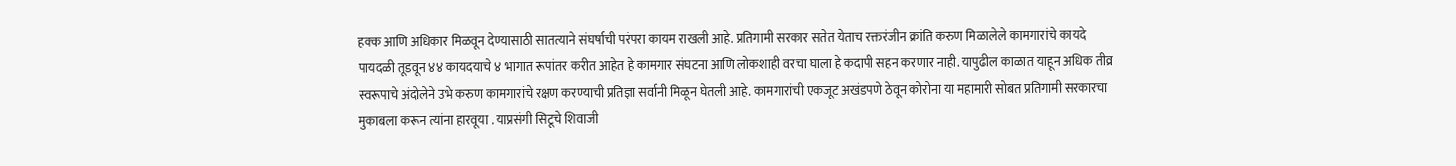हक्क आणि अधिकार मिळवून देण्यासाठी सातत्याने संघर्षाची परंपरा कायम राखली आहे. प्रतिगामी सरकार सतेत येताच रक्तरंजीन क्रांति करुण मिळालेले कामगारांचे कायदे पायदळी तूडवून ४४ कायदयाचे ४ भागात रूपांतर करीत आहेत हे कामगार संघटना आणि लोकशाही वरचा घाला हे कदापी सहन करणार नाही. यापुढील काळात याहून अधिक तीव्र स्वरूपाचे अंदोलेने उभे करुण कामगारांचे रक्षण करण्याची प्रतिज्ञा सर्वानी मिळून घेतली आहे. कामगारांची एकजूट अखंडपणे ठेवून कोरोना या महामारी सोबत प्रतिगामी सरकारचा मुकाबला करून त्यांना हारवूया . याप्रसंगी सिटूचे शिवाजी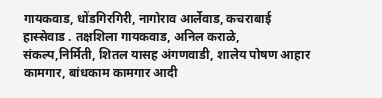गायकवाड, धोंडगिरगिरी, नागोराव आर्लेवाड, कचराबाई हास्सेवाड . तक्षशिला गायकवाड, अनिल कराळे, संकल्प,निर्मिती, शितल यासह अंगणवाडी, शालेय पोषण आहार कामगार, बांधकाम कामगार आदी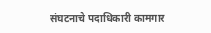संघटनाचे पदाधिकारी कामगार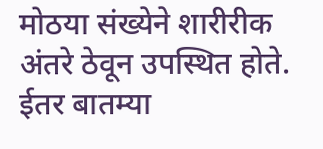मोठया संख्येने शारीरीक अंतरे ठेवून उपस्थित होते.
ईतर बातम्या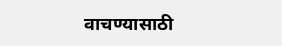वाचण्यासाठी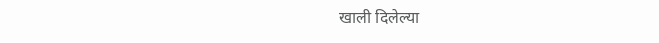खाली दिलेल्या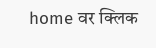home वर क्लिक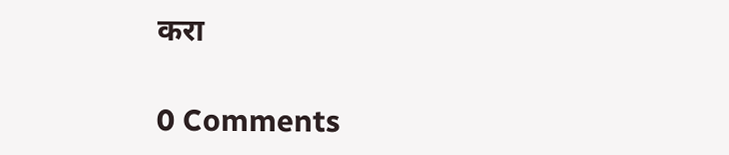करा

0 Comments